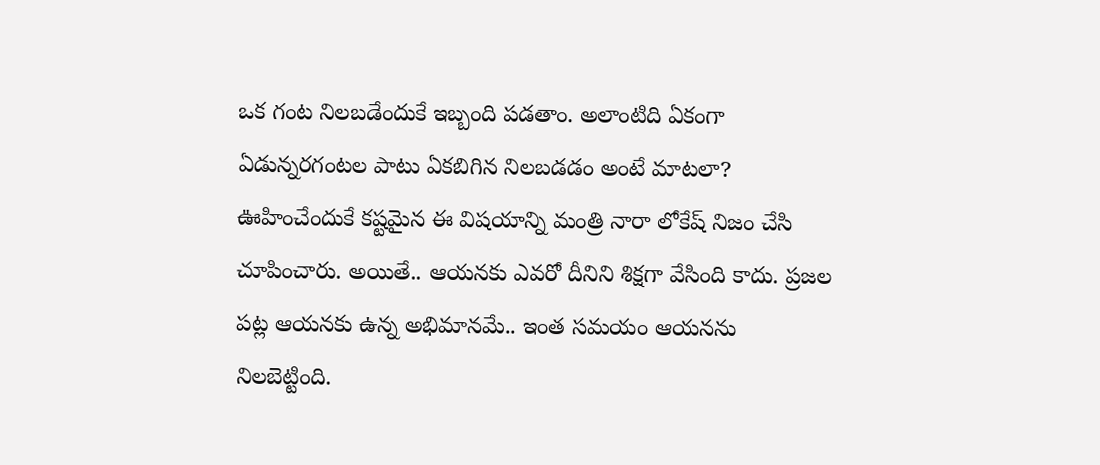ఒక గంట నిలబడేందుకే ఇబ్బంది పడతాం. అలాంటిది ఏకంగా ఏడున్నరగంటల పాటు ఏకబిగిన నిలబడడం అంటే మాటలా? ఊహించేందుకే కష్టమైన ఈ విషయాన్ని మంత్రి నారా లోకేష్ నిజం చేసి చూపించారు. అయితే.. ఆయనకు ఎవరో దీనిని శిక్షగా వేసింది కాదు. ప్రజల పట్ల ఆయనకు ఉన్న అభిమానమే.. ఇంత సమయం ఆయనను నిలబెట్టింది.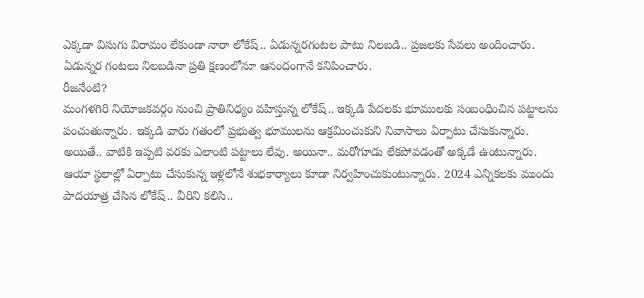ఎక్కడా విసుగు విరామం లేకుండా నారా లోకేష్.. ఏడున్నరగంటల పాటు నిలబడి.. ప్రజలకు సేవలు అందించారు. ఏడున్నర గంటలు నిలబడినా ప్రతి క్షణంలోనూ ఆనందంగానే కనిపించారు.
రీజనేంటి?
మంగళగిరి నియోజకవర్గం నుంచి ప్రాతినిధ్యం వహిస్తున్న లోకేష్.. ఇక్కడి పేదలకు భూములకు సంబంధించిన పట్టాలను పంచుతున్నారు. ఇక్కడి వారు గతంలో ప్రభుత్వ భూములను ఆక్రమించుకుని నివాసాలు ఏర్పాటు చేసుకున్నారు. అయితే.. వాటికి ఇప్పటి వరకు ఎలాంటి పట్టాలు లేవు. అయినా.. మరోగూడు లేకపోవడంతో అక్కడే ఉంటున్నారు. ఆయా స్థలాల్లో ఏర్పాటు చేసుకున్న ఇళ్లలోనే శుభకార్యాలు కూడా నిర్వహించుకుంటున్నారు. 2024 ఎన్నికలకు ముందు పాదయాత్ర చేసిన లోకేష్.. వీరిని కలిసి..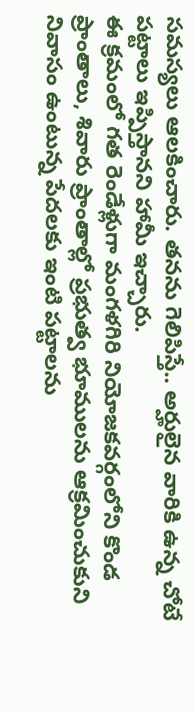సమస్యలు ఆలకించారు. తనను గెలిపిస్తే.. అర్హులైన వారికి ఉన్న చోటే పట్టాలు ఇప్పిస్తానని హామీ ఇచ్చారు.
ఈ క్రమంలో గత రెండేళ్లుగా మంగళగిరి నియోజకవర్గంలోని కొండ ప్రాంతాలు, శివారు ప్రాంతాల్లో ప్రభుత్వ భూములను ఆక్రమించుకుని నివాసం ఉంటున్న పేదలకు ఇంటి పట్టాలను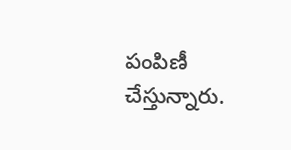పంపిణీ చేస్తున్నారు.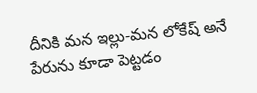దీనికి మన ఇల్లు-మన లోకేష్ అనే పేరును కూడా పెట్టడం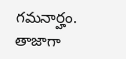గమనార్హం. తాజాగా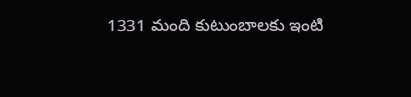1331 మంది కుటుంబాలకు ఇంటి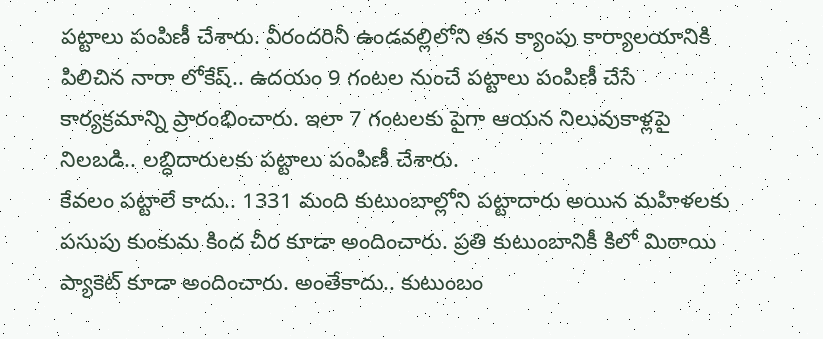పట్టాలు పంపిణీ చేశారు. వీరందరినీ ఉండవల్లిలోని తన క్యాంపు కార్యాలయానికి పిలిచిన నారా లోకేష్.. ఉదయం 9 గంటల నుంచే పట్టాలు పంపిణీ చేసే కార్యక్రమాన్ని ప్రారంభించారు. ఇలా 7 గంటలకు పైగా ఆయన నిలువుకాళ్లపై నిలబడి.. లబ్ధిదారులకు పట్టాలు పంపిణీ చేశారు.
కేవలం పట్టాలే కాదు.. 1331 మంది కుటుంబాల్లోని పట్టాదారు అయిన మహిళలకు పసుపు కుంకుమ కింద చీర కూడా అందించారు. ప్రతి కుటుంబానికీ కిలో మిఠాయి ప్యాకెట్ కూడా అందించారు. అంతేకాదు.. కుటుంబం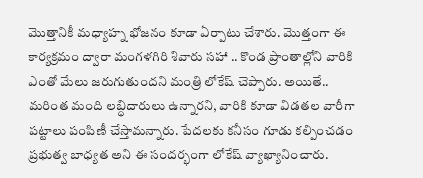మొత్తానికీ మధ్యాహ్న భోజనం కూడా ఏర్పాటు చేశారు. మొత్తంగా ఈ కార్యక్రమం ద్వారా మంగళగిరి శివారు సహా .. కొండ ప్రాంతాల్లోని వారికి ఎంతో మేలు జరుగుతుందని మంత్రి లోకేష్ చెప్పారు. అయితే.. మరింత మంది లబ్ధిదారులు ఉన్నారని, వారికి కూడా విడతల వారీగా పట్టాలు పంపిణీ చేస్తామన్నారు. పేదలకు కనీసం గూడు కల్పించడం ప్రభుత్వ బాధ్యత అని ఈ సందర్భంగా లోకేష్ వ్యాఖ్యానించారు.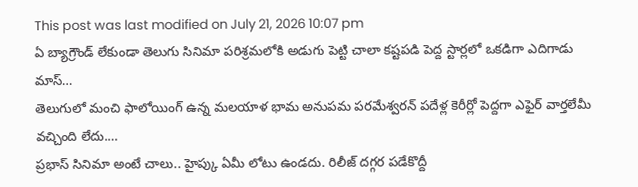This post was last modified on July 21, 2026 10:07 pm
ఏ బ్యాగ్రౌండ్ లేకుండా తెలుగు సినిమా పరిశ్రమలోకి అడుగు పెట్టి చాలా కష్టపడి పెద్ద స్టార్లలో ఒకడిగా ఎదిగాడు మాస్…
తెలుగులో మంచి ఫాలోయింగ్ ఉన్న మలయాళ భామ అనుపమ పరమేశ్వరన్ పదేళ్ల కెరీర్లో పెద్దగా ఎఫైర్ వార్తలేమీ వచ్చింది లేదు.…
ప్రభాస్ సినిమా అంటే చాలు.. హైప్కు ఏమీ లోటు ఉండదు. రిలీజ్ దగ్గర పడేకొద్దీ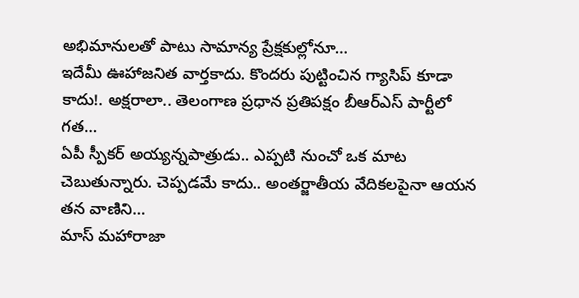అభిమానులతో పాటు సామాన్య ప్రేక్షకుల్లోనూ…
ఇదేమీ ఊహాజనిత వార్తకాదు. కొందరు పుట్టించిన గ్యాసిప్ కూడా కాదు!. అక్షరాలా.. తెలంగాణ ప్రధాన ప్రతిపక్షం బీఆర్ఎస్ పార్టీలో గత…
ఏపీ స్పీకర్ అయ్యన్నపాత్రుడు.. ఎప్పటి నుంచో ఒక మాట చెబుతున్నారు. చెప్పడమే కాదు.. అంతర్జాతీయ వేదికలపైనా ఆయన తన వాణిని…
మాస్ మహారాజా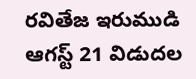రవితేజ ఇరుముడి ఆగస్ట్ 21 విడుదల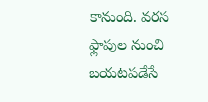కానుంది. వరస ఫ్లాపుల నుంచి బయటపడేసే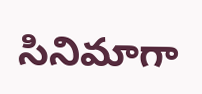సినిమాగా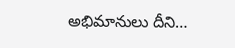అభిమానులు దీని…